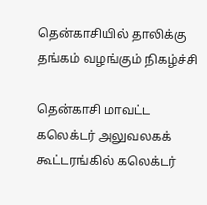தென்காசியில் தாலிக்கு தங்கம் வழங்கும் நிகழ்ச்சி

தென்காசி மாவட்ட கலெக்டர் அலுவலகக் கூட்டரங்கில் கலெக்டர்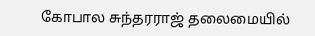கோபால சுந்தரராஜ் தலைமையில்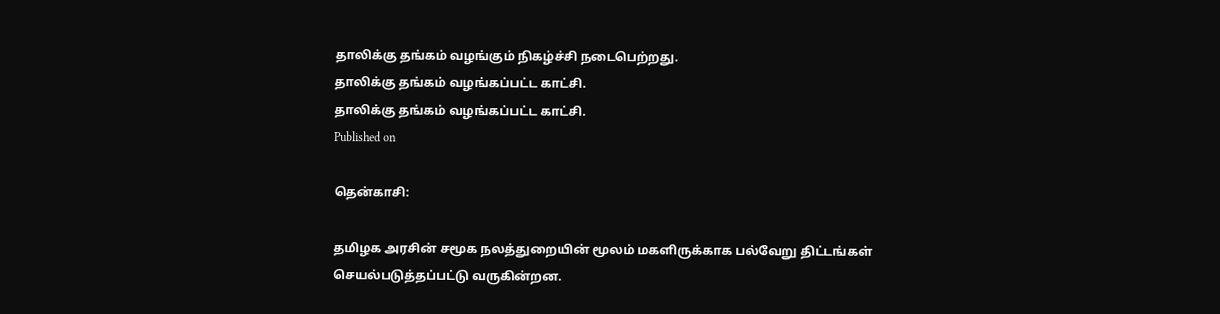தாலிக்கு தங்கம் வழங்கும் நிகழ்ச்சி நடைபெற்றது.
தாலிக்கு தங்கம் வழங்கப்பட்ட காட்சி.
தாலிக்கு தங்கம் வழங்கப்பட்ட காட்சி.
Published on

தென்காசி:

தமிழக அரசின் சமூக நலத்துறையின் மூலம் மகளிருக்காக பல்வேறு திட்டங்கள் செயல்படுத்தப்பட்டு வருகின்றன.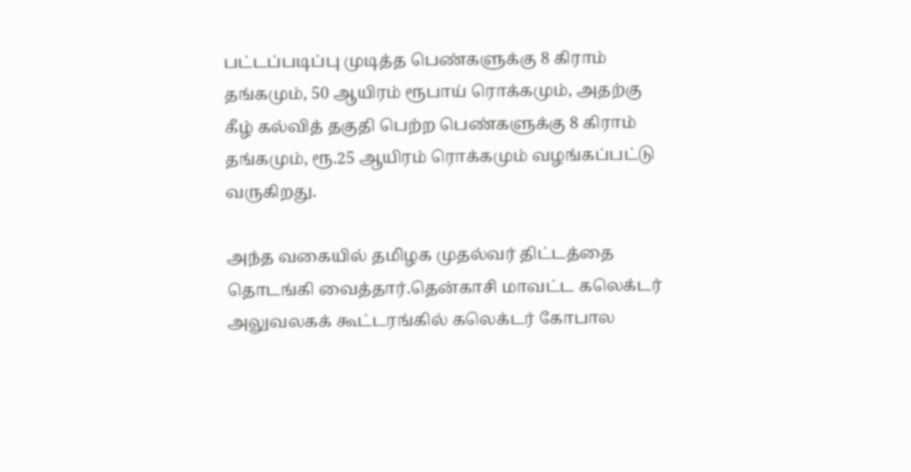பட்டப்படிப்பு முடித்த பெண்களுக்கு 8 கிராம் தங்கமும், 50 ஆயிரம் ரூபாய் ரொக்கமும், அதற்கு கீழ் கல்வித் தகுதி பெற்ற பெண்களுக்கு 8 கிராம் தங்கமும், ரூ.25 ஆயிரம் ரொக்கமும் வழங்கப்பட்டு வருகிறது.

அந்த வகையில் தமிழக முதல்வர் திட்டத்தை தொடங்கி வைத்தார்.தென்காசி மாவட்ட கலெக்டர் அலுவலகக் கூட்டரங்கில் கலெக்டர் கோபால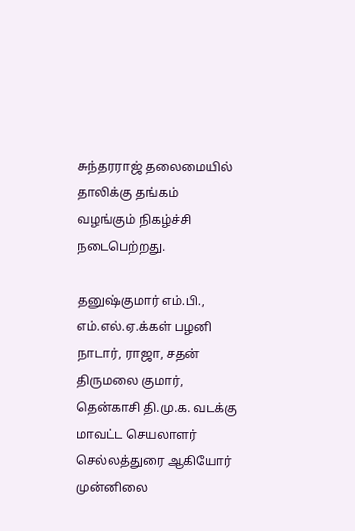சுந்தரராஜ் தலைமையில் தாலிக்கு தங்கம் வழங்கும் நிகழ்ச்சி நடைபெற்றது.

தனுஷ்குமார் எம்.பி., எம்.எல்.ஏ.க்கள் பழனி நாடார், ராஜா, சதன் திருமலை குமார், தென்காசி தி.மு.க. வடக்கு மாவட்ட செயலாளர் செல்லத்துரை ஆகியோர் முன்னிலை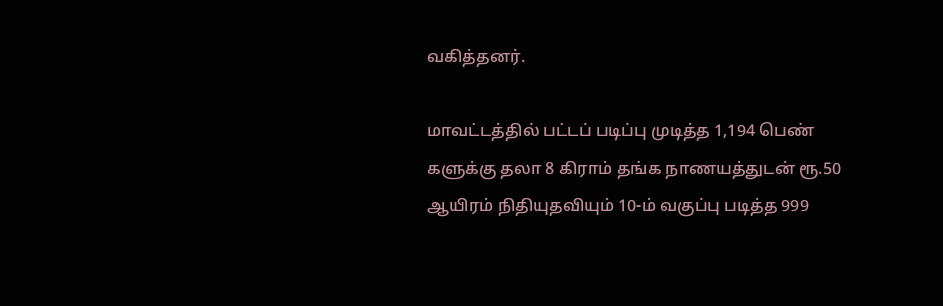வகித்தனர்.

மாவட்டத்தில் பட்டப் படிப்பு முடித்த 1,194 பெண் களுக்கு தலா 8 கிராம் தங்க நாணயத்துடன் ரூ.50 ஆயிரம் நிதியுதவியும் 10-ம் வகுப்பு படித்த 999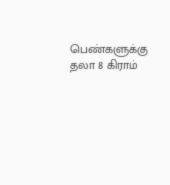பெண்களுக்கு தலா 8 கிராம்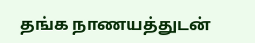தங்க நாணயத்துடன்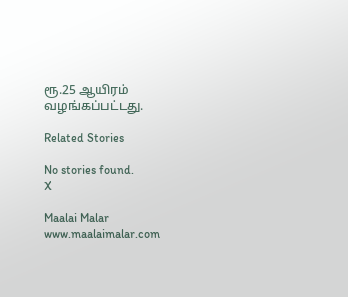ரூ.25 ஆயிரம் வழங்கப்பட்டது.

Related Stories

No stories found.
X

Maalai Malar
www.maalaimalar.com